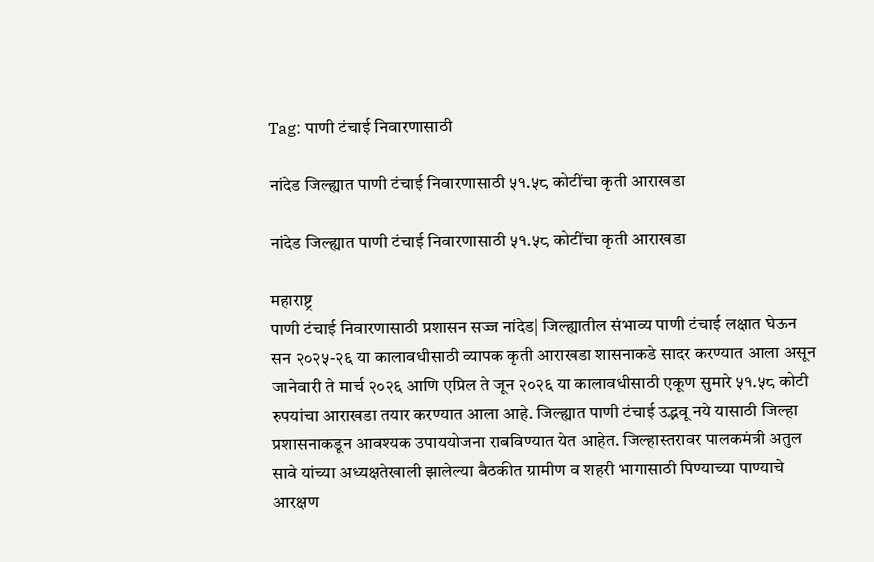Tag: पाणी टंचाई निवारणासाठी

नांदेड जिल्ह्यात पाणी टंचाई निवारणासाठी ५१.५८ कोटींचा कृती आराखडा

नांदेड जिल्ह्यात पाणी टंचाई निवारणासाठी ५१.५८ कोटींचा कृती आराखडा

महाराष्ट्र
पाणी टंचाई निवारणासाठी प्रशासन सज्ज नांदेड| जिल्ह्यातील संभाव्य पाणी टंचाई लक्षात घेऊन सन २०२५-२६ या कालावधीसाठी व्यापक कृती आराखडा शासनाकडे सादर करण्यात आला असून जानेवारी ते मार्च २०२६ आणि एप्रिल ते जून २०२६ या कालावधीसाठी एकूण सुमारे ५१.५८ कोटी रुपयांचा आराखडा तयार करण्यात आला आहे. जिल्ह्यात पाणी टंचाई उद्भवू नये यासाठी जिल्हा प्रशासनाकडून आवश्यक उपाययोजना राबविण्यात येत आहेत. जिल्हास्तरावर पालकमंत्री अतुल सावे यांच्या अध्यक्षतेखाली झालेल्या बैठकीत ग्रामीण व शहरी भागासाठी पिण्याच्या पाण्याचे आरक्षण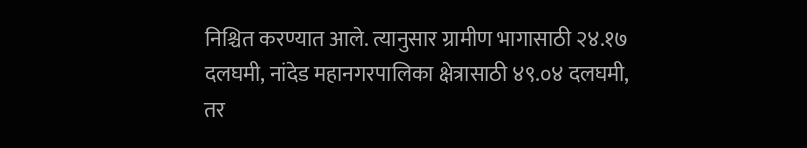निश्चित करण्यात आले. त्यानुसार ग्रामीण भागासाठी २४.१७ दलघमी, नांदेड महानगरपालिका क्षेत्रासाठी ४९.०४ दलघमी, तर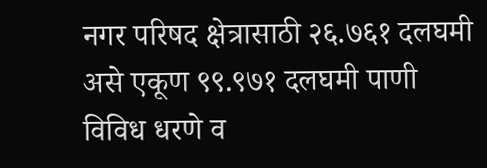नगर परिषद क्षेत्रासाठी २६.७६१ दलघमी असे एकूण ९९.९७१ दलघमी पाणी विविध धरणे व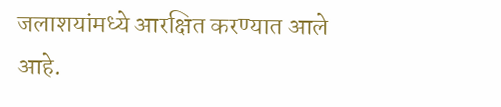जलाशयांमध्ये आरक्षित करण्यात आले आहे.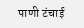पाणी टंचाई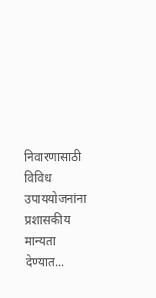निवारणासाठी विविध उपाययोजनांना प्रशासकीय मान्यता देण्यात...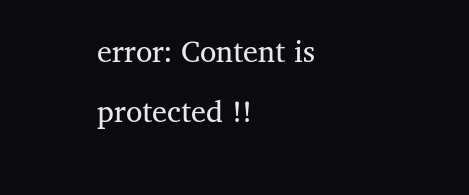error: Content is protected !!